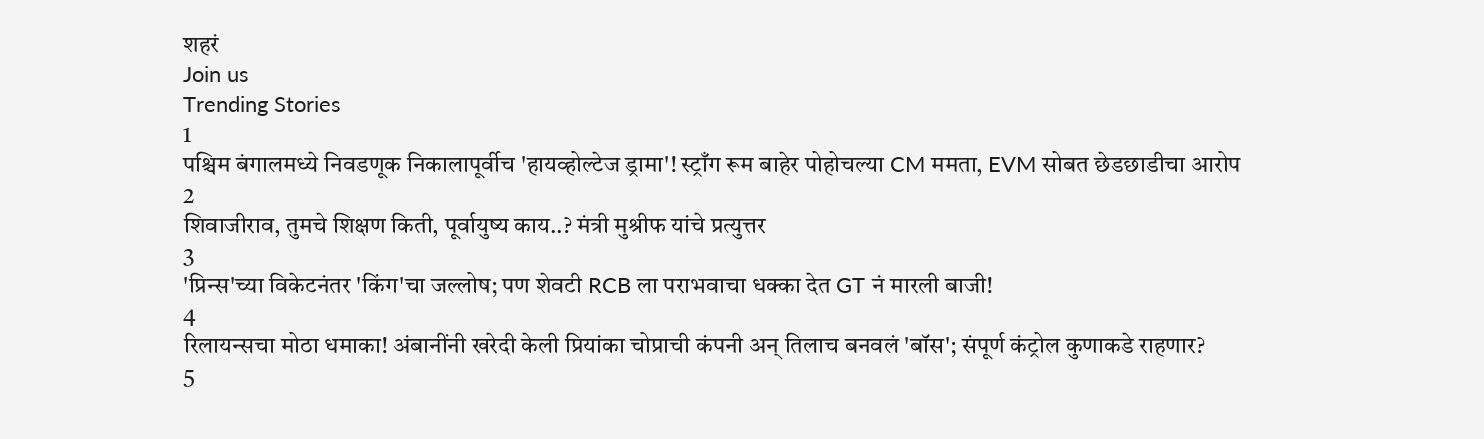शहरं
Join us
Trending Stories
1
पश्चिम बंगालमध्ये निवडणूक निकालापूर्वीच 'हायव्होल्टेज ड्रामा'! स्ट्राँग रूम बाहेर पोहोचल्या CM ममता, EVM सोबत छेडछाडीचा आरोप
2
शिवाजीराव, तुमचे शिक्षण किती, पूर्वायुष्य काय..? मंत्री मुश्रीफ यांचे प्रत्युत्तर
3
'प्रिन्स'च्या विकेटनंतर 'किंग'चा जल्लोष; पण शेवटी RCB ला पराभवाचा धक्का देत GT नं मारली बाजी!
4
रिलायन्सचा मोठा धमाका! अंबानींनी खरेदी केली प्रियांका चोप्राची कंपनी अन् तिलाच बनवलं 'बॉस'; संपूर्ण कंट्रोल कुणाकडे राहणार?
5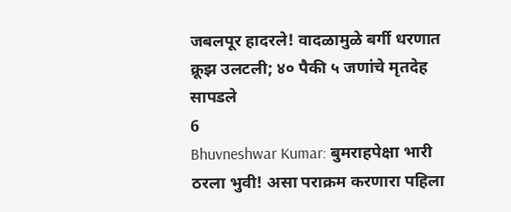जबलपूर हादरले! वादळामुळे बर्गी धरणात क्रूझ उलटली; ४० पैकी ५ जणांचे मृतदेह सापडले
6
Bhuvneshwar Kumar: बुमराहपेक्षा भारी ठरला भुवी! असा पराक्रम करणारा पहिला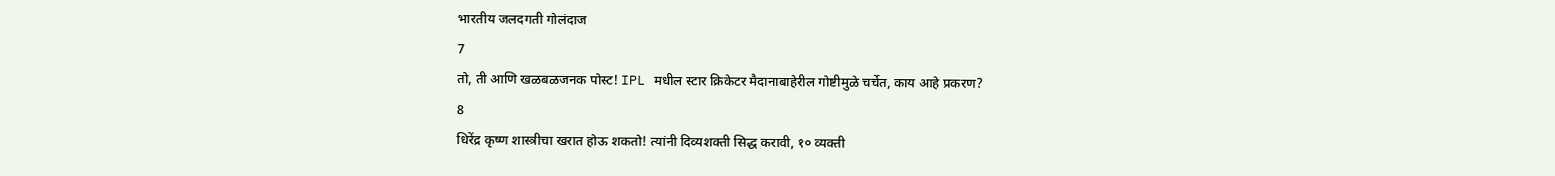भारतीय जलदगती गोलंदाज
7
तो, ती आणि खळबळजनक पोस्ट! IPL मधील स्टार क्रिकेटर मैदानाबाहेरील गोष्टीमुळे चर्चेत, काय आहे प्रकरण?
8
धिरेंद्र कृष्ण शास्त्रीचा खरात होऊ शकतो! त्यांनी दिव्यशक्ती सिद्ध करावी, १० व्यक्ती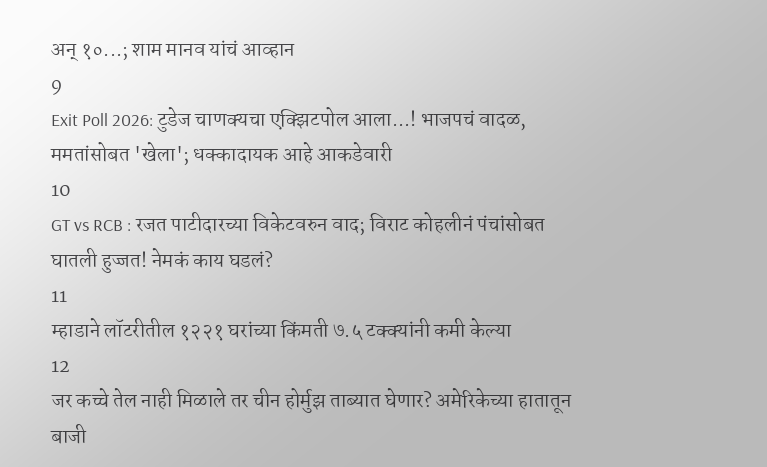अन् १०...; शाम मानव यांचं आव्हान
9
Exit Poll 2026: टुडेज चाणक्यचा एक्झिटपोल आला...! भाजपचं वादळ, ममतांसोबत 'खेला'; धक्कादायक आहे आकडेवारी
10
GT vs RCB : रजत पाटीदारच्या विकेटवरुन वाद; विराट कोहलीनं पंचांसोबत घातली हुज्जत! नेमकं काय घडलं?
11
म्हाडाने लॉटरीतील १२२१ घरांच्या किंमती ७.५ टक्क्यांनी कमी केल्या
12
जर कच्चे तेल नाही मिळाले तर चीन होर्मुझ ताब्यात घेणार? अमेरिकेच्या हातातून बाजी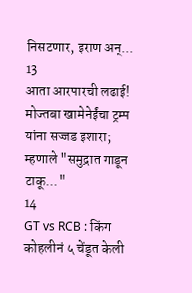निसटणार, इराण अन्...
13
आता आरपारची लढाई! मोज्तबा खामेनेईंचा ट्रम्प यांना सज्जड इशारा; म्हणाले "समुद्रात गाडून टाकू..."
14
GT vs RCB : किंग कोहलीनं ५ चेंडूत केली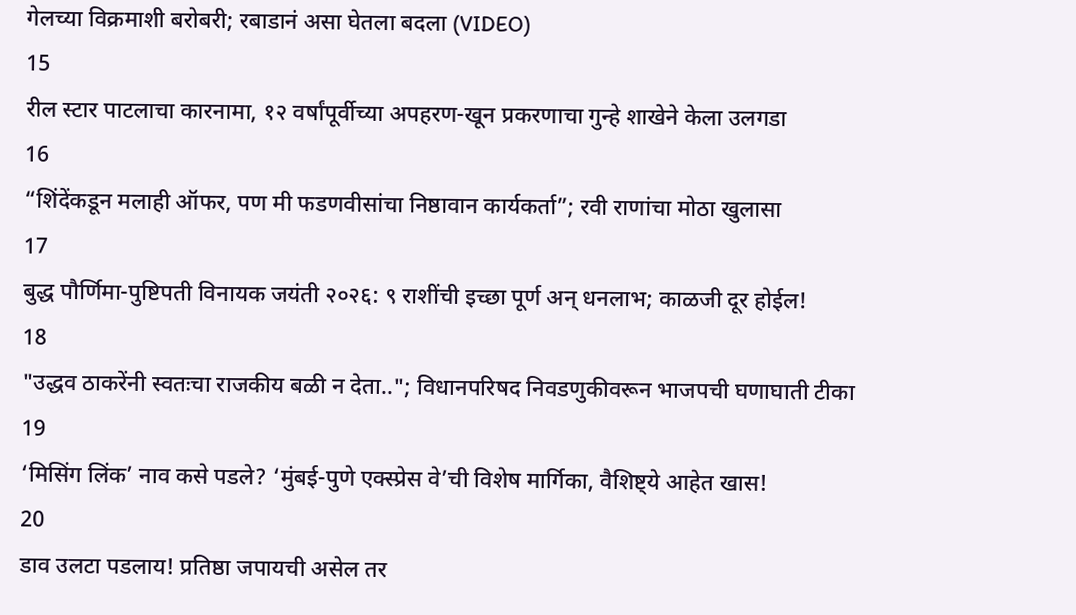गेलच्या विक्रमाशी बरोबरी; रबाडानं असा घेतला बदला (VIDEO)
15
रील स्टार पाटलाचा कारनामा, १२ वर्षांपूर्वीच्या अपहरण-खून प्रकरणाचा गुन्हे शाखेने केला उलगडा
16
“शिंदेंकडून मलाही ऑफर, पण मी फडणवीसांचा निष्ठावान कार्यकर्ता”; रवी राणांचा मोठा खुलासा
17
बुद्ध पौर्णिमा-पुष्टिपती विनायक जयंती २०२६: ९ राशींची इच्छा पूर्ण अन् धनलाभ; काळजी दूर होईल!
18
"उद्धव ठाकरेंनी स्वतःचा राजकीय बळी न देता.."; विधानपरिषद निवडणुकीवरून भाजपची घणाघाती टीका
19
‘मिसिंग लिंक’ नाव कसे पडले? ‘मुंबई-पुणे एक्स्प्रेस वे’ची विशेष मार्गिका, वैशिष्ट्ये आहेत खास!
20
डाव उलटा पडलाय! प्रतिष्ठा जपायची असेल तर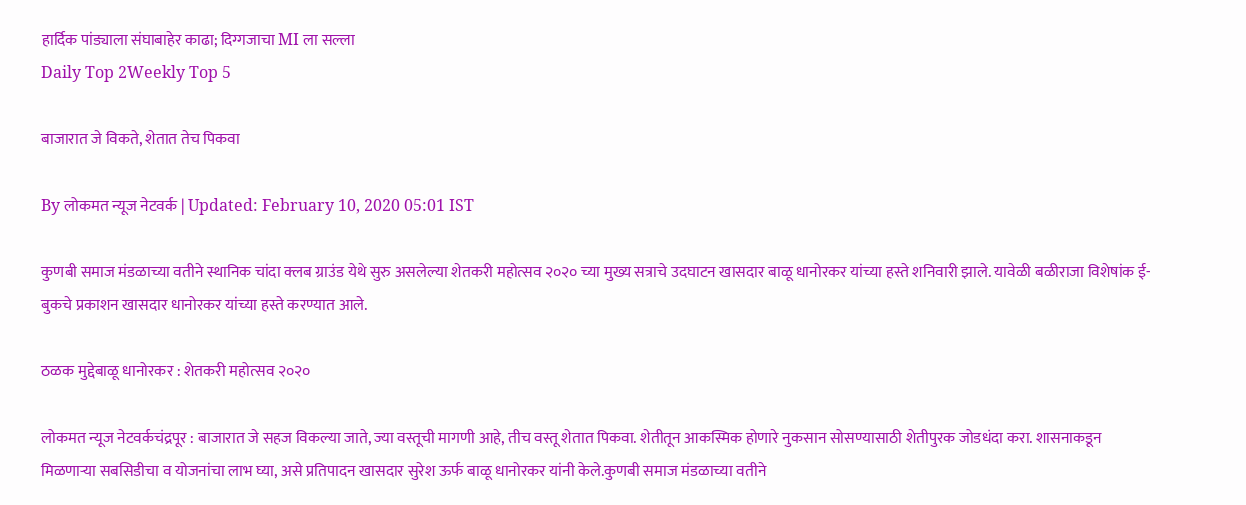हार्दिक पांड्याला संघाबाहेर काढा; दिग्गजाचा MI ला सल्ला
Daily Top 2Weekly Top 5

बाजारात जे विकते, शेतात तेच पिकवा

By लोकमत न्यूज नेटवर्क | Updated: February 10, 2020 05:01 IST

कुणबी समाज मंडळाच्या वतीने स्थानिक चांदा क्लब ग्राउंड येथे सुरु असलेल्या शेतकरी महोत्सव २०२० च्या मुख्य सत्राचे उदघाटन खासदार बाळू धानोरकर यांच्या हस्ते शनिवारी झाले. यावेळी बळीराजा विशेषांक ई-बुकचे प्रकाशन खासदार धानोरकर यांच्या हस्ते करण्यात आले.

ठळक मुद्देबाळू धानोरकर : शेतकरी महोत्सव २०२०

लोकमत न्यूज नेटवर्कचंद्रपूर : बाजारात जे सहज विकल्या जाते, ज्या वस्तूची मागणी आहे, तीच वस्तू शेतात पिकवा. शेतीतून आकस्मिक होणारे नुकसान सोसण्यासाठी शेतीपुरक जोडधंदा करा. शासनाकडून मिळणाऱ्या सबसिडीचा व योजनांचा लाभ घ्या, असे प्रतिपादन खासदार सुरेश ऊर्फ बाळू धानोरकर यांनी केले.कुणबी समाज मंडळाच्या वतीने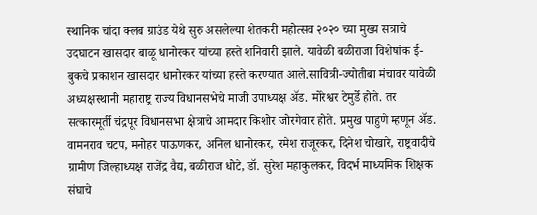स्थानिक चांदा क्लब ग्राउंड येथे सुरु असलेल्या शेतकरी महोत्सव २०२० च्या मुख्य सत्राचे उदघाटन खासदार बाळू धानोरकर यांच्या हस्ते शनिवारी झाले. यावेळी बळीराजा विशेषांक ई-बुकचे प्रकाशन खासदार धानोरकर यांच्या हस्ते करण्यात आले.सावित्री-ज्योतीबा मंचावर यावेळी अध्यक्षस्थानी महाराष्ट्र राज्य विधानसभेचे माजी उपाध्यक्ष अ‍ॅड. मोरेश्वर टेमुर्डे होते. तर सत्कारमूर्ती चंद्रपूर विधानसभा क्षेत्राचे आमदार किशोर जोरगेवार होते. प्रमुख पाहुणे म्हणून अ‍ॅड. वामनराव चटप, मनोहर पाऊणकर, अनिल धानोरकर, रमेश राजूरकर, दिनेश चोखारे, राष्ट्रवादीचे ग्रामीण जिल्हाध्यक्ष राजेंद्र वैद्य, बळीराज धोटे, डॉ. सुरेश महाकुलकर, विदर्भ माध्यमिक शिक्षक संघाचे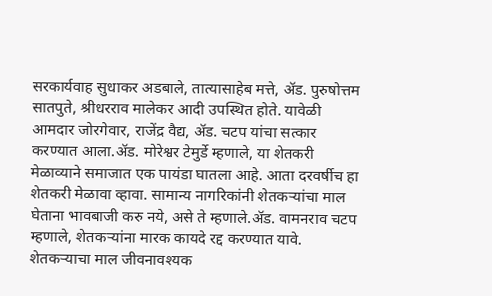सरकार्यवाह सुधाकर अडबाले, तात्यासाहेब मत्ते, अ‍ॅड. पुरुषोत्तम सातपुते, श्रीधरराव मालेकर आदी उपस्थित होते. यावेळी आमदार जोरगेवार, राजेंद्र वैद्य, अ‍ॅड. चटप यांचा सत्कार करण्यात आला.अ‍ॅड. मोरेश्वर टेमुर्डे म्हणाले, या शेतकरी मेळाव्याने समाजात एक पायंडा घातला आहे. आता दरवर्षीच हा शेतकरी मेळावा व्हावा. सामान्य नागरिकांनी शेतकऱ्यांचा माल घेताना भावबाजी करु नये, असे ते म्हणाले.अ‍ॅड. वामनराव चटप म्हणाले, शेतकऱ्यांना मारक कायदे रद्द करण्यात यावे. शेतकऱ्याचा माल जीवनावश्यक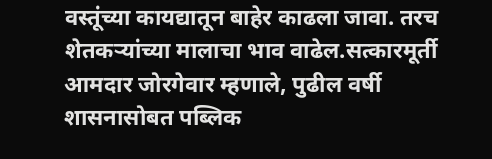वस्तूंच्या कायद्यातून बाहेर काढला जावा. तरच शेतकऱ्यांच्या मालाचा भाव वाढेल.सत्कारमूर्ती आमदार जोरगेवार म्हणाले, पुढील वर्षी शासनासोबत पब्लिक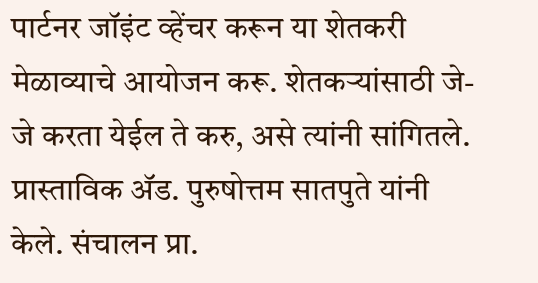पार्टनर जॉइंट व्हेंचर करून या शेतकरी मेळाव्याचे आयोजन करू. शेतकऱ्यांसाठी जे-जे करता येईल ते करु, असे त्यांनी सांगितले. प्रास्ताविक अ‍ॅड. पुरुषोत्तम सातपुते यांनी केले. संचालन प्रा.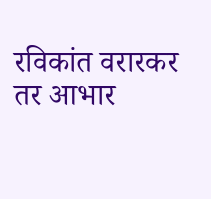रविकांत वरारकर तर आभार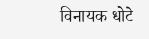विनायक धोटे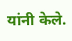यांनी केले.